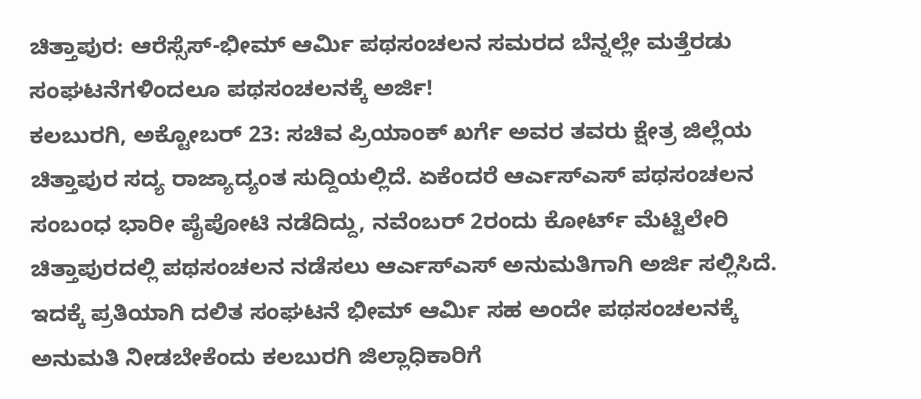ಚಿತ್ತಾಪುರ: ಆರೆಸ್ಸೆಸ್-ಭೀಮ್ ಆರ್ಮಿ ಪಥಸಂಚಲನ ಸಮರದ ಬೆನ್ನಲ್ಲೇ ಮತ್ತೆರಡು ಸಂಘಟನೆಗಳಿಂದಲೂ ಪಥಸಂಚಲನಕ್ಕೆ ಅರ್ಜಿ!
ಕಲಬುರಗಿ, ಅಕ್ಟೋಬರ್ 23: ಸಚಿವ ಪ್ರಿಯಾಂಕ್ ಖರ್ಗೆ ಅವರ ತವರು ಕ್ಷೇತ್ರ ಜಿಲ್ಲೆಯ ಚಿತ್ತಾಪುರ ಸದ್ಯ ರಾಜ್ಯಾದ್ಯಂತ ಸುದ್ದಿಯಲ್ಲಿದೆ. ಏಕೆಂದರೆ ಆರ್ಎಸ್ಎಸ್ ಪಥಸಂಚಲನ ಸಂಬಂಧ ಭಾರೀ ಪೈಪೋಟಿ ನಡೆದಿದ್ದು, ನವೆಂಬರ್ 2ರಂದು ಕೋರ್ಟ್ ಮೆಟ್ಟಿಲೇರಿ ಚಿತ್ತಾಪುರದಲ್ಲಿ ಪಥಸಂಚಲನ ನಡೆಸಲು ಆರ್ಎಸ್ಎಸ್ ಅನುಮತಿಗಾಗಿ ಅರ್ಜಿ ಸಲ್ಲಿಸಿದೆ. ಇದಕ್ಕೆ ಪ್ರತಿಯಾಗಿ ದಲಿತ ಸಂಘಟನೆ ಭೀಮ್ ಆರ್ಮಿ ಸಹ ಅಂದೇ ಪಥಸಂಚಲನಕ್ಕೆ ಅನುಮತಿ ನೀಡಬೇಕೆಂದು ಕಲಬುರಗಿ ಜಿಲ್ಲಾಧಿಕಾರಿಗೆ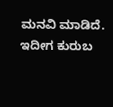ಮನವಿ ಮಾಡಿದೆ. ಇದೀಗ ಕುರುಬ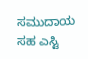ಸಮುದಾಯ ಸಹ ಎಸ್ಟಿ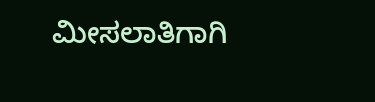ಮೀಸಲಾತಿಗಾಗಿ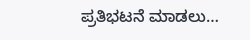ಪ್ರತಿಭಟನೆ ಮಾಡಲು…